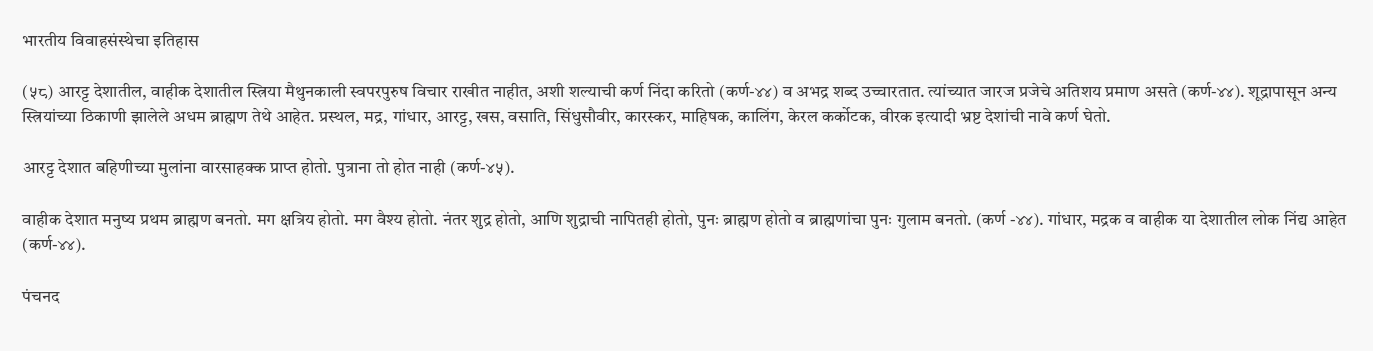भारतीय विवाहसंस्थेचा इतिहास

(५८) आरट्ट देशातील, वाहीक देशातील स्त्रिया मैथुनकाली स्वपरपुरुष विचार राखीत नाहीत, अशी शल्याची कर्ण निंदा करितो (कर्ण-४४) व अभद्र शब्द उच्चारतात. त्यांच्यात जारज प्रजेचे अतिशय प्रमाण असते (कर्ण-४४). शूद्रापासून अन्य स्त्रियांच्या ठिकाणी झालेले अधम ब्राह्मण तेथे आहेत. प्रस्थल, मद्र, गांधार, आरट्ट, खस, वसाति, सिंधुसौवीर, कारस्कर, माहिषक, कालिंग, केरल कर्कोटक, वीरक इत्यादी भ्रष्ट देशांची नावे कर्ण घेतो.

आरट्ट देशात बहिणीच्या मुलांना वारसाहक्क प्राप्त होतो. पुत्राना तो होत नाही (कर्ण-४५).

वाहीक देशात मनुष्य प्रथम ब्राह्मण बनतो. मग क्षत्रिय होतो. मग वैश्य होतो. नंतर शुद्र होतो, आणि शुद्राची नापितही होतो, पुनः ब्राह्मण होतो व ब्राह्मणांचा पुनः गुलाम बनतो. (कर्ण -४४). गांधार, मद्रक व वाहीक या देशातील लोक निंद्य आहेत (कर्ण-४४).

पंचनद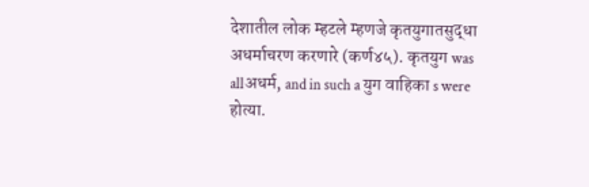देशातील लोक म्हटले म्हणजे कृतयुगातसुद्धा अधर्माचरण करणारे (कर्ण४५). कृतयुग was allअधर्म, and in such a युग वाहिका s were होत्या.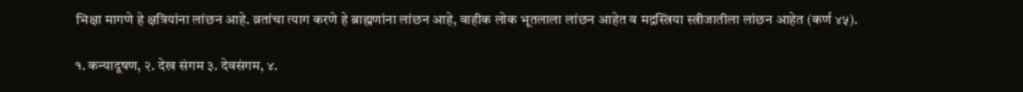भिक्षा मागणे हे क्षत्रियांना लांछन आहे. व्रतांचा त्याग करणे हे ब्राह्मणांना लांछन आहे, वाहीक लोक भूतलाला लांछन आहेत व मद्रस्त्रिया स्त्रीजातीला लांछन आहेत (कर्ण ४५).

१. कन्यादूषण, २. देख संगम ३. देवसंगम, ४.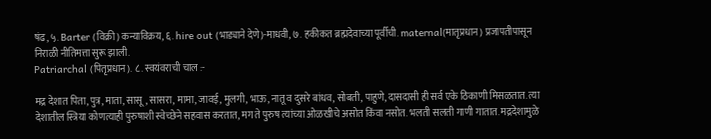षंढ, ५. Barter (विक्री) कन्याविक्रय, ६. hire out (भाड्याने देणे)-माधवी, ७. हकीकत ब्रह्मदेवाच्या पूर्वीची. maternal(मातृप्रधान) प्रजापतीपासून निराळी नीतिमत्ता सुरू झाली.
Patriarchal (पितृप्रधान). ८. स्वयंवराची चाल :-

मद्र देशात पिता, पुत्र, माता, सासू, सासरा, मामा, जावई, मुलगी, भाऊ, नातू व दुसरे बांधव, सोबती, पाहुणे, दासदासी ही सर्व एके ठिकाणी मिसळतात. त्या देशातील स्त्रिया कोणत्याही पुरुषाशी स्वेच्छेने सहवास करतात, मग ते पुरुष त्यांच्या ओळखीचे असोत किंवा नसोत. भलती सलती गाणी गातात. मद्रदेशामुळे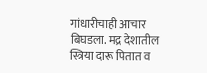गांधारीचाही आचार बिघडला. मद्र देशातील स्त्रिया दारू पितात व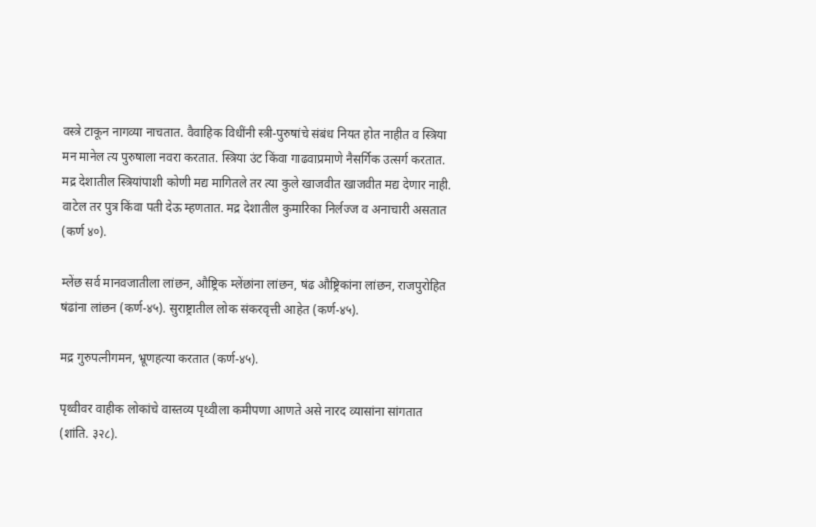वस्त्रे टाकून नागव्या नाचतात. वैवाहिक विधींनी स्त्री-पुरुषांचे संबंध नियत होत नाहीत व स्त्रिया मन मानेल त्य पुरुषाला नवरा करतात. स्त्रिया उंट किंवा गाढवाप्रमाणे नैसर्गिक उत्सर्ग करतात. मद्र देशातील स्त्रियांपाशी कोणी मद्य मागितले तर त्या कुले खाजवीत खाजवीत मद्य देणार नाही. वाटेल तर पुत्र किंवा पती देऊ म्हणतात. मद्र देशातील कुमारिका निर्लज्ज व अनाचारी असतात (कर्ण ४०).

म्लेंछ सर्व मानवजातीला लांछन, औष्ट्रिक म्लेंछांना लांछन, षंढ औष्ट्रिकांना लांछन, राजपुरोहित षंढांना लांछन (कर्ण-४५). सुराष्ट्रातील लोक संकरवृत्ती आहेत (कर्ण-४५).

मद्र गुरुपत्नीगमन, भ्रूणहत्या करतात (कर्ण-४५).

पृथ्वीवर वाहीक लोकांचे वास्तव्य पृथ्वीला कमीपणा आणते असे नारद व्यासांना सांगतात (शांति. ३२८).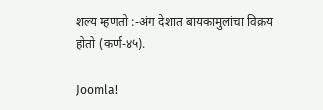शल्य म्हणतो :-अंग देशात बायकामुलांचा विक्रय होतो (कर्ण-४५).

Joomla!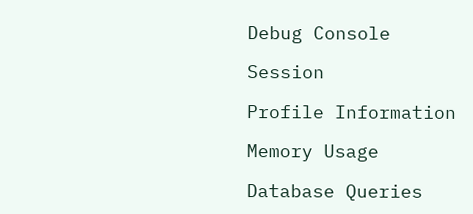Debug Console

Session

Profile Information

Memory Usage

Database Queries